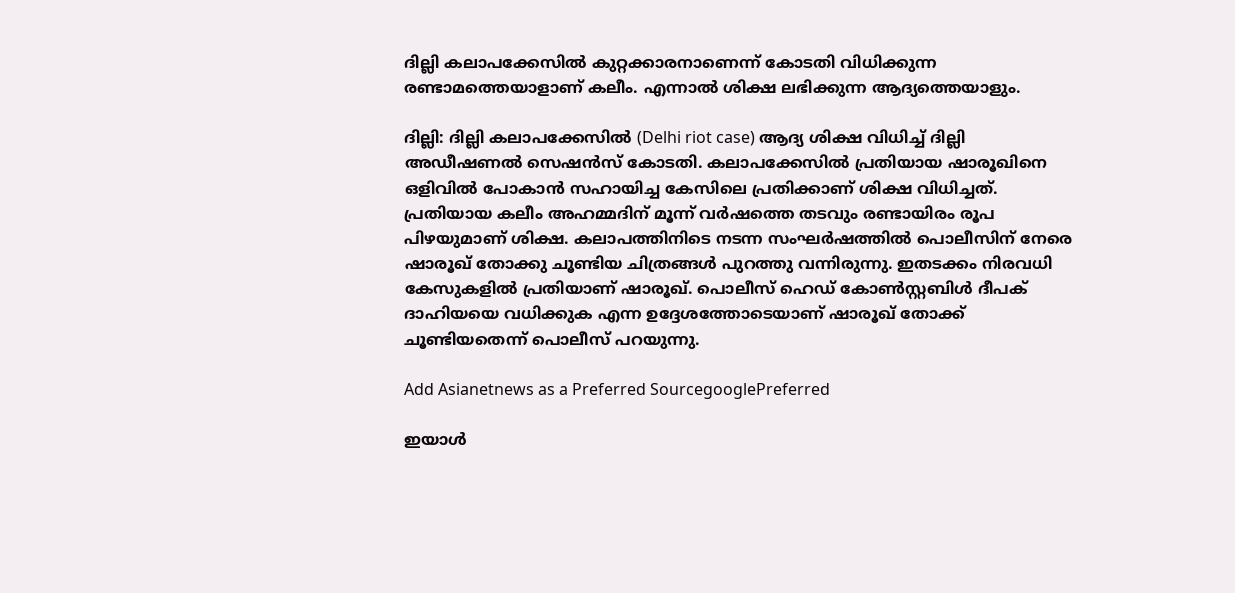ദില്ലി കലാപക്കേസില്‍ കുറ്റക്കാരനാണെന്ന് കോടതി വിധിക്കുന്ന രണ്ടാമത്തെയാളാണ് കലീം. എന്നാല്‍ ശിക്ഷ ലഭിക്കുന്ന ആദ്യത്തെയാളും.

ദില്ലി: ദില്ലി കലാപക്കേസില്‍ (Delhi riot case) ആദ്യ ശിക്ഷ വിധിച്ച് ദില്ലി അഡീഷണല്‍ സെഷന്‍സ് കോടതി. കലാപക്കേസില്‍ പ്രതിയായ ഷാരൂഖിനെ ഒളിവില്‍ പോകാന്‍ സഹായിച്ച കേസിലെ പ്രതിക്കാണ് ശിക്ഷ വിധിച്ചത്. പ്രതിയായ കലീം അഹമ്മദിന് മൂന്ന് വര്‍ഷത്തെ തടവും രണ്ടായിരം രൂപ പിഴയുമാണ് ശിക്ഷ. കലാപത്തിനിടെ നടന്ന സംഘര്‍ഷത്തില്‍ പൊലീസിന് നേരെ ഷാരൂഖ് തോക്കു ചൂണ്ടിയ ചിത്രങ്ങള്‍ പുറത്തു വന്നിരുന്നു. ഇതടക്കം നിരവധി കേസുകളില്‍ പ്രതിയാണ് ഷാരൂഖ്. പൊലീസ് ഹെഡ് കോണ്‍സ്റ്റബിള്‍ ദീപക് ദാഹിയയെ വധിക്കുക എന്ന ഉദ്ദേശത്തോടെയാണ് ഷാരൂഖ് തോക്ക് ചൂണ്ടിയതെന്ന് പൊലീസ് പറയുന്നു.

Add Asianetnews as a Preferred SourcegooglePreferred

ഇയാള്‍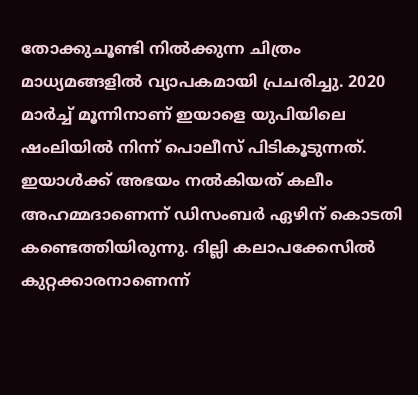തോക്കുചൂണ്ടി നില്‍ക്കുന്ന ചിത്രം മാധ്യമങ്ങളില്‍ വ്യാപകമായി പ്രചരിച്ചു. 2020 മാര്‍ച്ച് മൂന്നിനാണ് ഇയാളെ യുപിയിലെ ഷംലിയില്‍ നിന്ന് പൊലീസ് പിടികൂടുന്നത്. ഇയാള്‍ക്ക് അഭയം നല്‍കിയത് കലീം അഹമ്മദാണെന്ന് ഡിസംബര്‍ ഏഴിന് കൊടതി കണ്ടെത്തിയിരുന്നു. ദില്ലി കലാപക്കേസില്‍ കുറ്റക്കാരനാണെന്ന്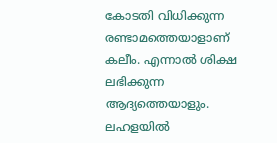കോടതി വിധിക്കുന്ന രണ്ടാമത്തെയാളാണ് കലീം. എന്നാല്‍ ശിക്ഷ ലഭിക്കുന്ന ആദ്യത്തെയാളും. ലഹളയില്‍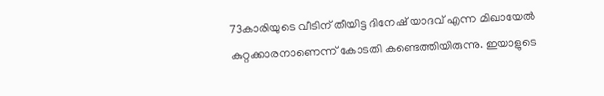73കാരിയുടെ വീടിന് തീയിട്ട ദിനേഷ് യാദവ് എന്ന മിഖായേല്‍ കുറ്റക്കാരനാണെന്ന് കോടതി കണ്ടെത്തിയിരുന്നു. ഇയാളുടെ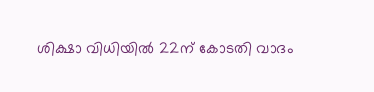ശിക്ഷാ വിധിയില്‍ 22ന് കോടതി വാദം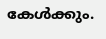കേള്‍ക്കും.